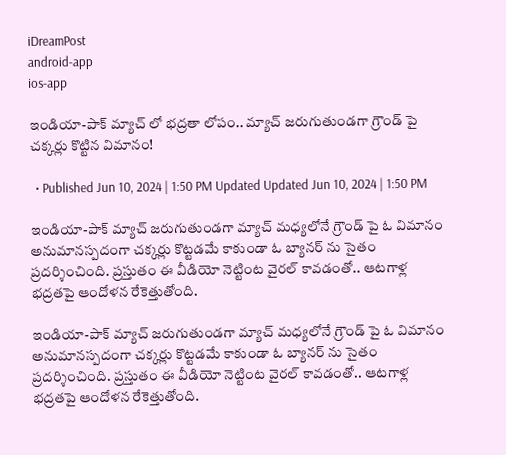iDreamPost
android-app
ios-app

ఇండియా-పాక్ మ్యాచ్ లో భద్రతా లోపం.. మ్యాచ్ జరుగుతుండగా గ్రౌండ్ పై చక్కర్లు కొట్టిన విమానం!

  • Published Jun 10, 2024 | 1:50 PM Updated Updated Jun 10, 2024 | 1:50 PM

ఇండియా-పాక్ మ్యాచ్ జరుగుతుండగా మ్యాచ్ మధ్యలోనే గ్రౌండ్ పై ఓ విమానం అనుమానస్పదంగా చక్కర్లు కొట్టడమే కాకుండా ఓ బ్యానర్ ను సైతం ప్రదర్శించింది. ప్రస్తుతం ఈ వీడియో నెట్టింట వైరల్ కావడంతో.. ఆటగాళ్ల భద్రతపై ఆందోళన రేకెత్తుతోంది.

ఇండియా-పాక్ మ్యాచ్ జరుగుతుండగా మ్యాచ్ మధ్యలోనే గ్రౌండ్ పై ఓ విమానం అనుమానస్పదంగా చక్కర్లు కొట్టడమే కాకుండా ఓ బ్యానర్ ను సైతం ప్రదర్శించింది. ప్రస్తుతం ఈ వీడియో నెట్టింట వైరల్ కావడంతో.. ఆటగాళ్ల భద్రతపై ఆందోళన రేకెత్తుతోంది.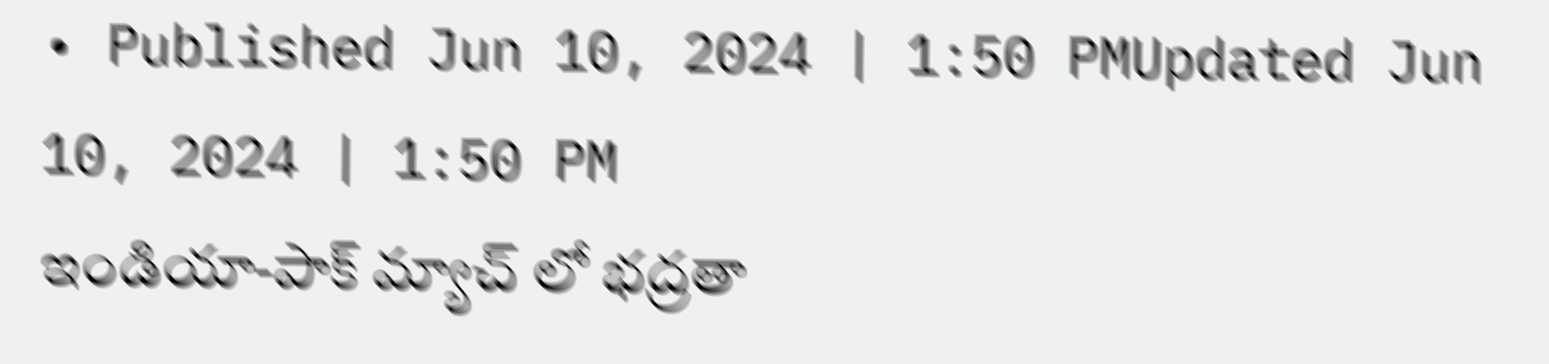• Published Jun 10, 2024 | 1:50 PMUpdated Jun 10, 2024 | 1:50 PM
ఇండియా-పాక్ మ్యాచ్ లో భద్రతా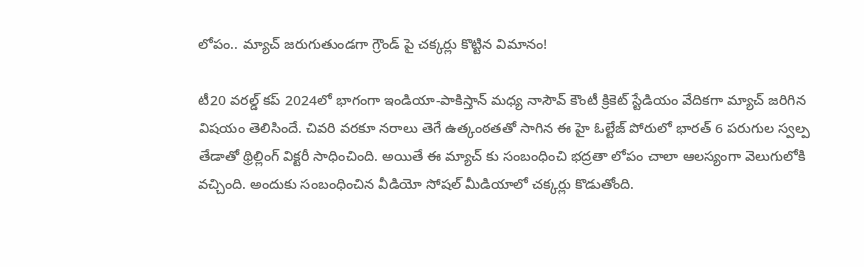లోపం.. మ్యాచ్ జరుగుతుండగా గ్రౌండ్ పై చక్కర్లు కొట్టిన విమానం!

టీ20 వరల్డ్ కప్ 2024లో భాగంగా ఇండియా-పాకిస్తాన్ మధ్య నాసౌవ్ కౌంటీ క్రికెట్ స్టేడియం వేదికగా మ్యాచ్ జరిగిన విషయం తెలిసిందే. చివరి వరకూ నరాలు తెగే ఉత్కంఠతతో సాగిన ఈ హై ఓల్టేజ్ పోరులో భారత్ 6 పరుగుల స్వల్ప తేడాతో థ్రిల్లింగ్ విక్టరీ సాధించింది. అయితే ఈ మ్యాచ్ కు సంబంధించి భద్రతా లోపం చాలా ఆలస్యంగా వెలుగులోకి వచ్చింది. అందుకు సంబంధించిన వీడియో సోషల్ మీడియాలో చక్కర్లు కొడుతోంది.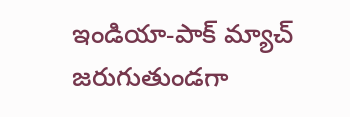ఇండియా-పాక్ మ్యాచ్ జరుగుతుండగా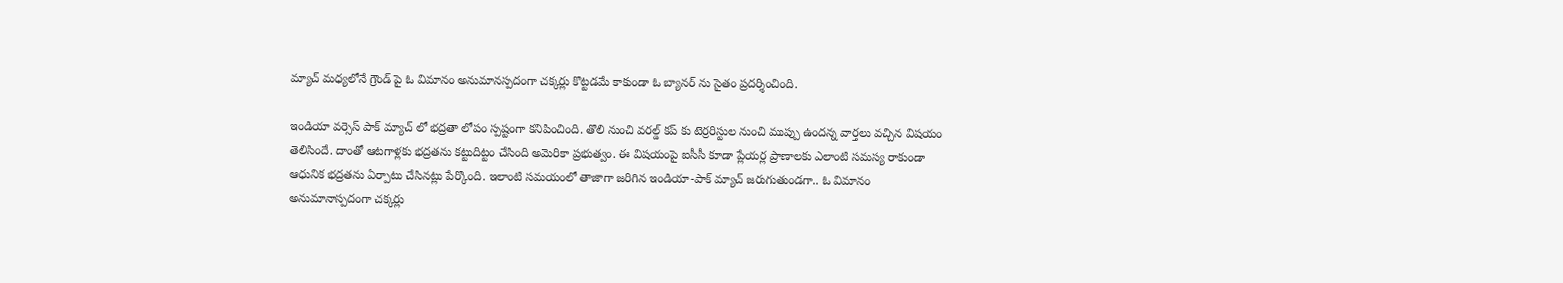మ్యాచ్ మధ్యలోనే గ్రౌండ్ పై ఓ విమానం అనుమానస్పదంగా చక్కర్లు కొట్టడమే కాకుండా ఓ బ్యానర్ ను సైతం ప్రదర్శించింది.

ఇండియా వర్సెస్ పాక్ మ్యాచ్ లో భద్రతా లోపం స్పష్టంగా కనిపించింది. తొలి నుంచి వరల్డ్ కప్ కు టెర్రరిస్టుల నుంచి ముప్పు ఉందన్న వార్తలు వచ్చిన విషయం తెలిసిందే. దాంతో ఆటగాళ్లకు భద్రతను కట్టుదిట్టం చేసింది అమెరికా ప్రభుత్వం. ఈ విషయంపై ఐసీసీ కూడా ప్లేయర్ల ప్రాణాలకు ఎలాంటి సమస్య రాకుండా ఆధునిక భద్రతను ఏర్పాటు చేసినట్లు పేర్కొంది. ఇలాంటి సమయంలో తాజాగా జరిగిన ఇండియా-పాక్ మ్యాచ్ జరుగుతుండగా.. ఓ విమానం అనుమానాస్పదంగా చక్కర్లు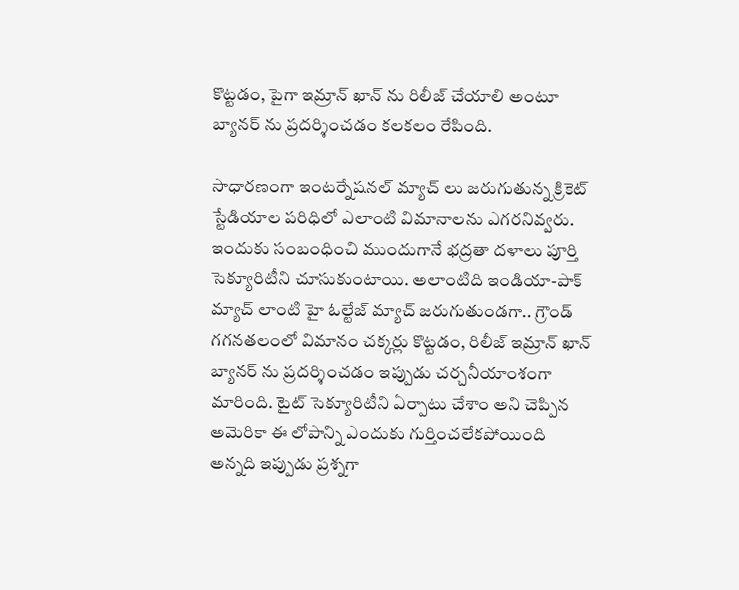కొట్టడం, పైగా ఇమ్రాన్ ఖాన్ ను రిలీజ్ చేయాలి అంటూ బ్యానర్ ను ప్రదర్శించడం కలకలం రేపింది.

సాధారణంగా ఇంటర్నేషనల్ మ్యాచ్ లు జరుగుతున్న క్రికెట్ స్టేడియాల పరిధిలో ఎలాంటి విమానాలను ఎగరనివ్వరు. ఇందుకు సంబంధించి ముందుగానే భద్రతా దళాలు పూర్తి సెక్యూరిటీని చూసుకుంటాయి. అలాంటిది ఇండియా-పాక్ మ్యాచ్ లాంటి హై ఓల్టేజ్ మ్యాచ్ జరుగుతుండగా.. గ్రౌండ్ గగనతలంలో విమానం చక్కర్లు కొట్టడం, రిలీజ్ ఇమ్రాన్ ఖాన్ బ్యానర్ ను ప్రదర్శించడం ఇప్పుడు చర్చనీయాంశంగా మారింది. టైట్ సెక్యూరిటీని ఏర్పాటు చేశాం అని చెప్పిన అమెరికా ఈ లోపాన్ని ఎందుకు గుర్తించలేకపోయింది అన్నది ఇప్పుడు ప్రశ్నగా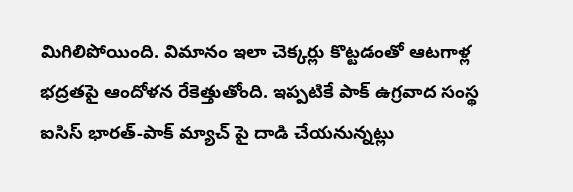మిగిలిపోయింది. విమానం ఇలా చెక్కర్లు కొట్టడంతో ఆటగాళ్ల భద్రతపై ఆందోళన రేకెత్తుతోంది. ఇప్పటికే పాక్ ఉగ్రవాద సంస్థ ఐసిస్ భారత్-పాక్ మ్యాచ్ పై దాడి చేయనున్నట్లు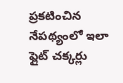ప్రకటించిన నేపథ్యంలో ఇలా ఫ్లైట్ చక్కర్లు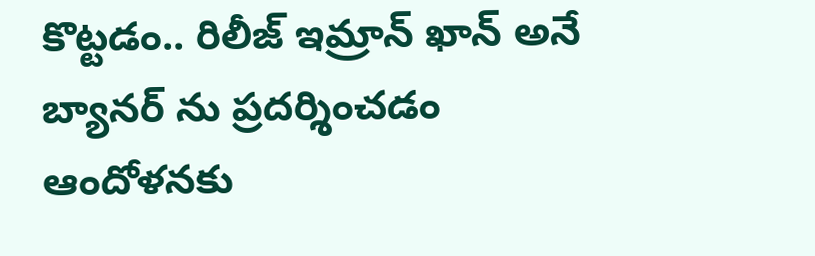కొట్టడం.. రిలీజ్ ఇమ్రాన్ ఖాన్ అనే బ్యానర్ ను ప్రదర్శించడం ఆందోళనకు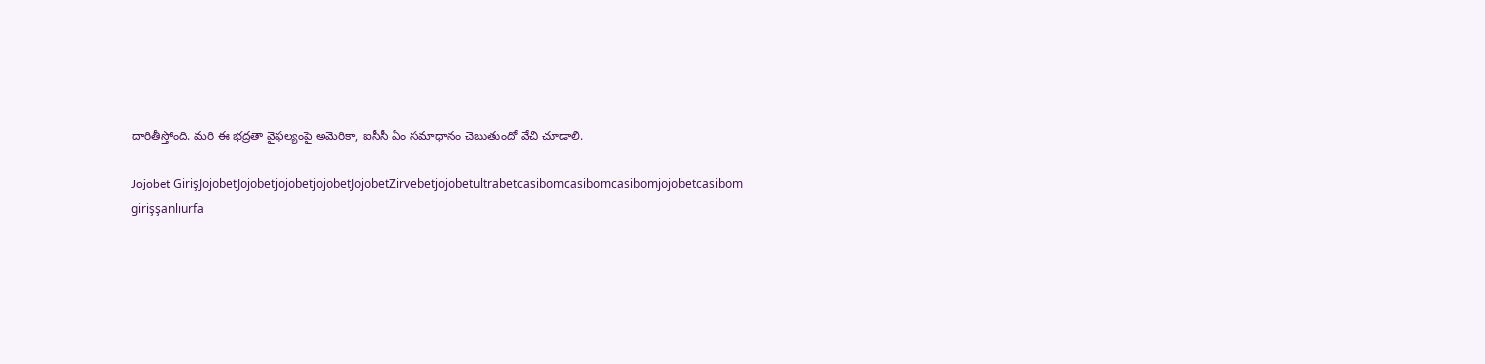దారితీస్తోంది. మరి ఈ భద్రతా వైఫల్యంపై అమెరికా, ఐసీసీ ఏం సమాధానం చెబుతుందో వేచి చూడాలి.

Jojobet GirişJojobetJojobetjojobetjojobetJojobetZirvebetjojobetultrabetcasibomcasibomcasibomjojobetcasibom girişşanlıurfa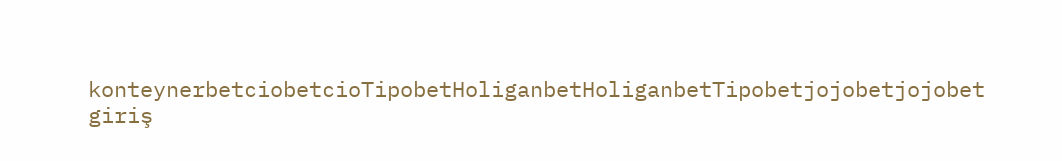konteynerbetciobetcioTipobetHoliganbetHoliganbetTipobetjojobetjojobet giriş